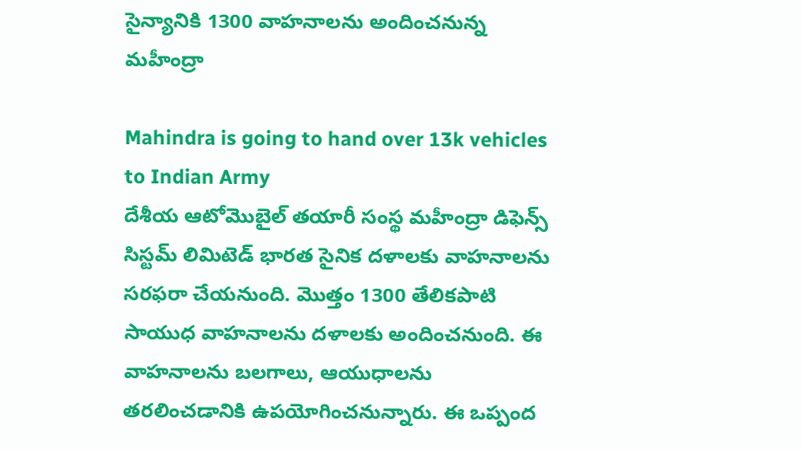సైన్యానికి 1300 వాహనాలను అందించనున్న మహీంద్రా

Mahindra is going to hand over 13k vehicles to Indian Army
దేశీయ ఆటోమొబైల్‌ తయారీ సంస్థ మహీంద్రా డిఫెన్స్‌ సిస్టమ్‌ లిమిటెడ్‌ భారత సైనిక దళాలకు వాహనాలను సరఫరా చేయనుంది. మొత్తం 1300 తేలికపాటి సాయుధ వాహనాలను దళాలకు అందించనుంది. ఈ వాహనాలను బలగాలు, ఆయుధాలను తరలించడానికి ఉపయోగించనున్నారు. ఈ ఒప్పంద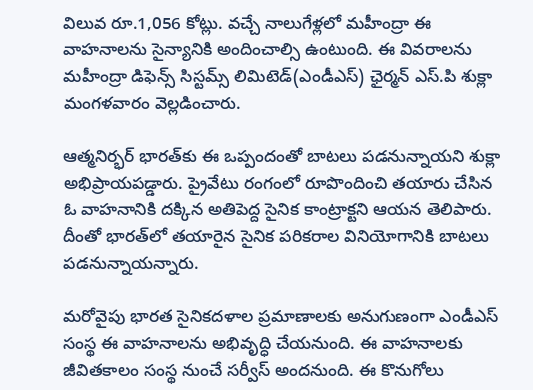విలువ రూ.1,056 కోట్లు. వచ్చే నాలుగేళ్లలో మహీంద్రా ఈ వాహనాలను సైన్యానికి అందించాల్సి ఉంటుంది. ఈ వివరాలను మహీంద్రా డిఫెన్స్‌ సిస్టమ్స్‌ లిమిటెడ్‌(ఎండీఎస్‌) ఛైర్మన్‌ ఎస్‌.పి శుక్లా మంగళవారం వెల్లడించారు.

ఆత్మనిర్భర్‌ భారత్‌కు ఈ ఒప్పందంతో బాటలు పడనున్నాయని శుక్లా అభిప్రాయపడ్డారు. ప్రైవేటు రంగంలో రూపొందించి తయారు చేసిన ఓ వాహనానికి దక్కిన అతిపెద్ద సైనిక కాంట్రాక్టని ఆయన తెలిపారు. దీంతో భారత్‌లో తయారైన సైనిక పరికరాల వినియోగానికి బాటలు పడనున్నాయన్నారు.

మరోవైపు భారత సైనికదళాల ప్రమాణాలకు అనుగుణంగా ఎండీఎస్‌ సంస్థ ఈ వాహనాలను అభివృద్ధి చేయనుంది. ఈ వాహనాలకు జీవితకాలం సంస్థ నుంచే సర్వీస్‌ అందనుంది. ఈ కొనుగోలు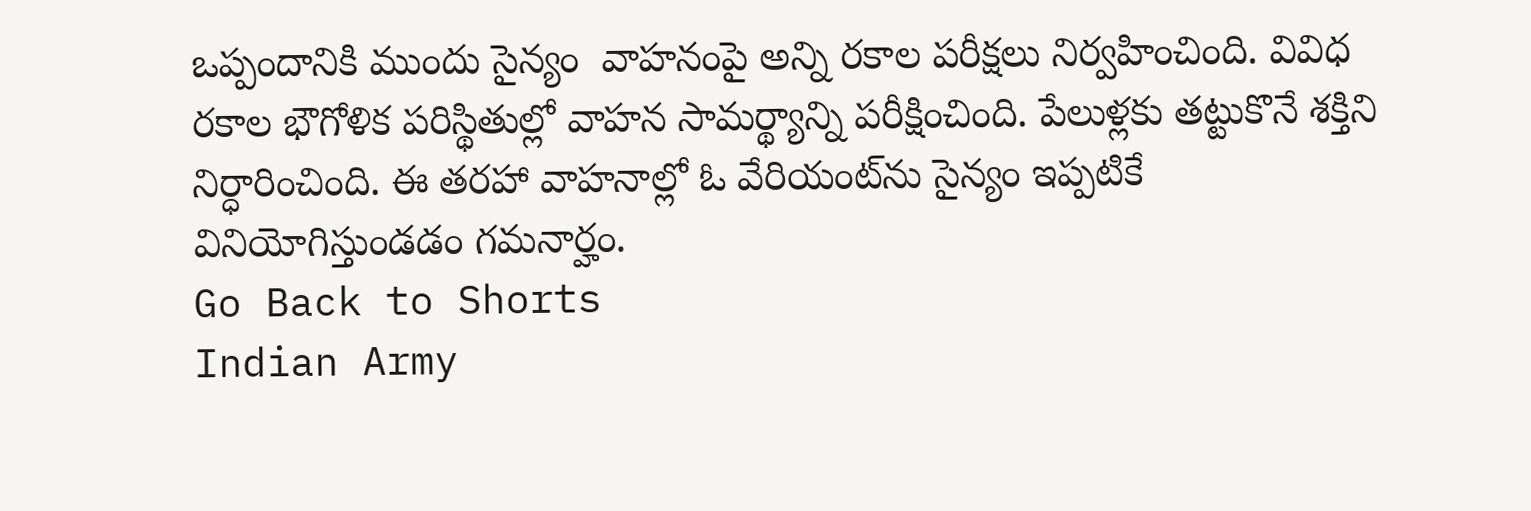ఒప్పందానికి ముందు సైన్యం  వాహనంపై అన్ని రకాల పరీక్షలు నిర్వహించింది. వివిధ రకాల భౌగోళిక పరిస్థితుల్లో వాహన సామర్థ్యాన్ని పరీక్షించింది. పేలుళ్లకు తట్టుకొనే శక్తిని నిర్ధారించింది. ఈ తరహా వాహనాల్లో ఓ వేరియంట్‌ను సైన్యం ఇప్పటికే వినియోగిస్తుండడం గమనార్హం.
Go Back to Shorts
Indian Army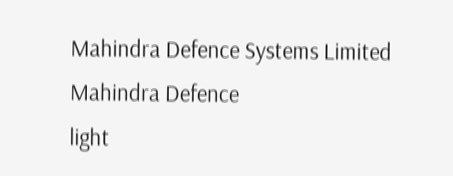Mahindra Defence Systems Limited
Mahindra Defence
light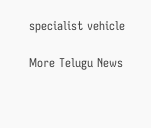specialist vehicle

More Telugu News